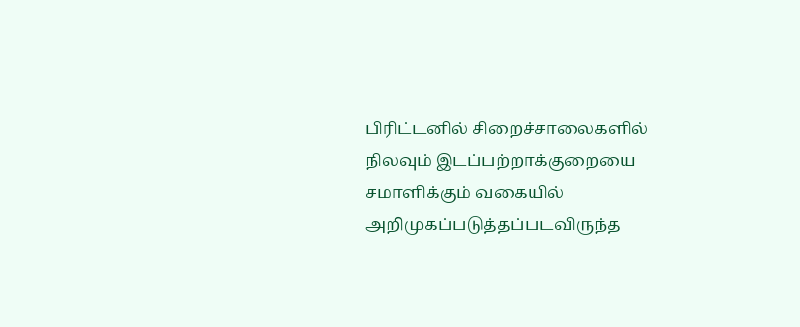பிரிட்டனில் சிறைச்சாலைகளில் நிலவும் இடப்பற்றாக்குறையை சமாளிக்கும் வகையில் அறிமுகப்படுத்தப்படவிருந்த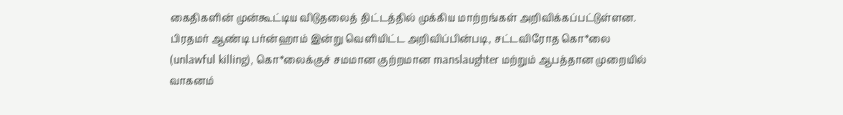கைதிகளின் முன்கூட்டிய விடுதலைத் திட்டத்தில் முக்கிய மாற்றங்கள் அறிவிக்கப்பட்டுள்ளன.
பிரதமர் ஆண்டி பர்ன்ஹாம் இன்று வெளியிட்ட அறிவிப்பின்படி, சட்டவிரோத கொ*லை (unlawful killing), கொ*லைக்குச் சமமான குற்றமான manslaughter மற்றும் ஆபத்தான முறையில் வாகனம்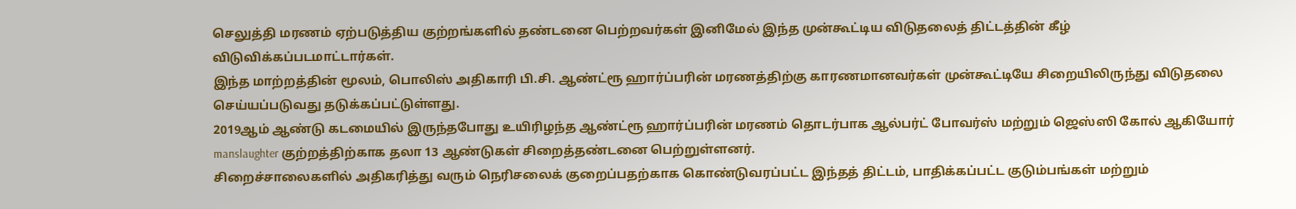செலுத்தி மரணம் ஏற்படுத்திய குற்றங்களில் தண்டனை பெற்றவர்கள் இனிமேல் இந்த முன்கூட்டிய விடுதலைத் திட்டத்தின் கீழ் விடுவிக்கப்படமாட்டார்கள்.
இந்த மாற்றத்தின் மூலம், பொலிஸ் அதிகாரி பி.சி. ஆண்ட்ரூ ஹார்ப்பரின் மரணத்திற்கு காரணமானவர்கள் முன்கூட்டியே சிறையிலிருந்து விடுதலை செய்யப்படுவது தடுக்கப்பட்டுள்ளது.
2019ஆம் ஆண்டு கடமையில் இருந்தபோது உயிரிழந்த ஆண்ட்ரூ ஹார்ப்பரின் மரணம் தொடர்பாக ஆல்பர்ட் போவர்ஸ் மற்றும் ஜெஸ்ஸி கோல் ஆகியோர் manslaughter குற்றத்திற்காக தலா 13 ஆண்டுகள் சிறைத்தண்டனை பெற்றுள்ளனர்.
சிறைச்சாலைகளில் அதிகரித்து வரும் நெரிசலைக் குறைப்பதற்காக கொண்டுவரப்பட்ட இந்தத் திட்டம், பாதிக்கப்பட்ட குடும்பங்கள் மற்றும்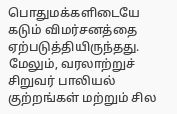பொதுமக்களிடையே கடும் விமர்சனத்தை ஏற்படுத்தியிருந்தது.
மேலும், வரலாற்றுச் சிறுவர் பாலியல் குற்றங்கள் மற்றும் சில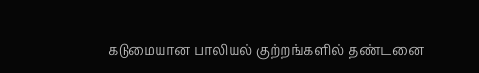கடுமையான பாலியல் குற்றங்களில் தண்டனை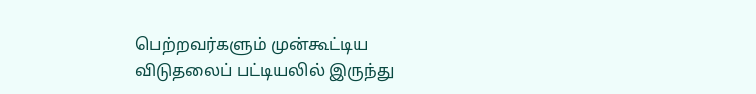பெற்றவர்களும் முன்கூட்டிய விடுதலைப் பட்டியலில் இருந்து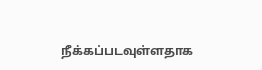நீக்கப்படவுள்ளதாக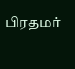பிரதமர்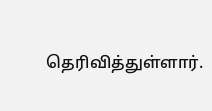தெரிவித்துள்ளார்.